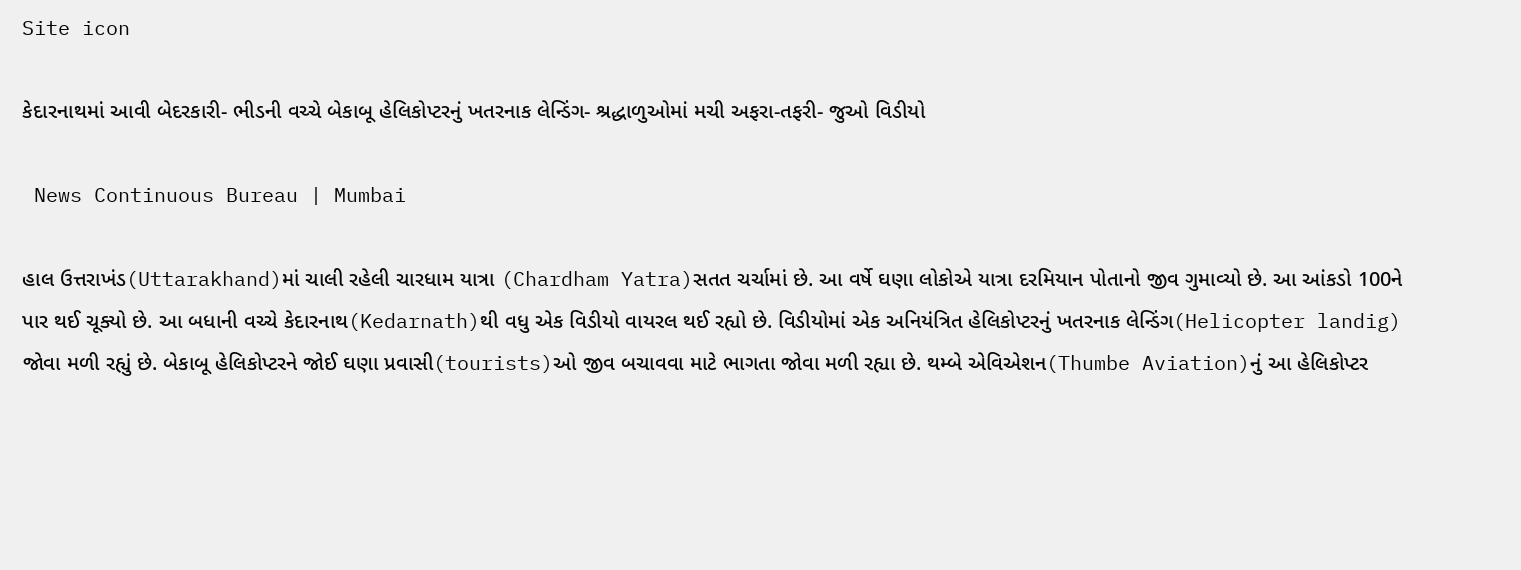Site icon

કેદારનાથમાં આવી બેદરકારી- ભીડની વચ્ચે બેકાબૂ હેલિકોપ્ટરનું ખતરનાક લેન્ડિંગ- શ્રદ્ધાળુઓમાં મચી અફરા-તફરી- જુઓ વિડીયો

 News Continuous Bureau | Mumbai

હાલ ઉત્તરાખંડ(Uttarakhand)માં ચાલી રહેલી ચારધામ યાત્રા (Chardham Yatra)સતત ચર્ચામાં છે. આ વર્ષે ઘણા લોકોએ યાત્રા દરમિયાન પોતાનો જીવ ગુમાવ્યો છે. આ આંકડો 100ને પાર થઈ ચૂક્યો છે. આ બધાની વચ્ચે કેદારનાથ(Kedarnath)થી વધુ એક વિડીયો વાયરલ થઈ રહ્યો છે. વિડીયોમાં એક અનિયંત્રિત હેલિકોપ્ટરનું ખતરનાક લેન્ડિંગ(Helicopter landig) જોવા મળી રહ્યું છે. બેકાબૂ હેલિકોપ્ટરને જોઈ ઘણા પ્રવાસી(tourists)ઓ જીવ બચાવવા માટે ભાગતા જોવા મળી રહ્યા છે. થમ્બે એવિએશન(Thumbe Aviation)નું આ હેલિકોપ્ટર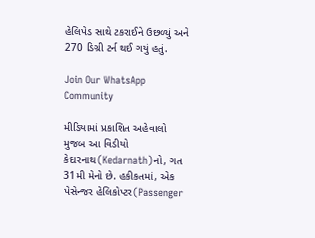હેલિપેડ સાથે ટકરાઈને ઉછળ્યું અને 270 ડિગ્રી ટર્ન થઈ ગયું હતું.

Join Our WhatsApp Community

મીડિયામાં પ્રકાશિત અહેવાલો મુજબ આ વિડીયો કેદારનાથ(Kedarnath)નો, ગત 31મી મેનો છે. હકીકતમાં, એક પેસેન્જર હેલિકોપ્ટર(Passenger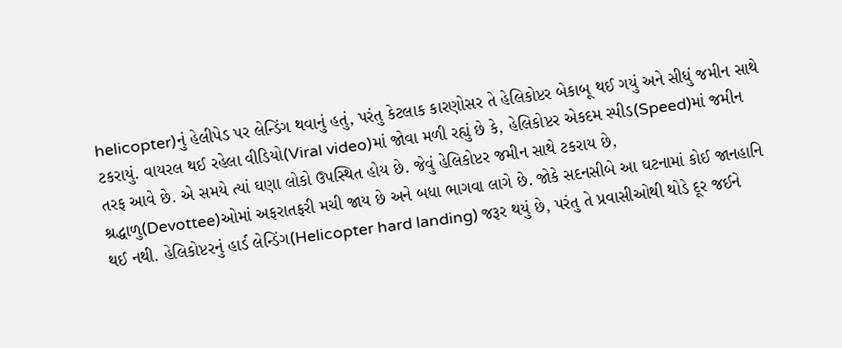helicopter)નું હેલીપેડ પર લેન્ડિંગ થવાનું હતું, પરંતુ કેટલાક કારણોસર તે હેલિકોપ્ટર બેકાબૂ થઈ ગયું અને સીધું જમીન સાથે ટકરાયું. વાયરલ થઈ રહેલા વીડિયો(Viral video)માં જોવા મળી રહ્યું છે કે, હેલિકોપ્ટર એકદમ સ્પીડ(Speed)માં જમીન તરફ આવે છે. એ સમયે ત્યાં ઘણા લોકો ઉપસ્થિત હોય છે. જેવું હેલિકોપ્ટર જમીન સાથે ટકરાય છે, શ્રદ્ધાળુ(Devottee)ઓમાં અફરાતફરી મચી જાય છે અને બધા ભાગવા લાગે છે. જોકે સદનસીબે આ ઘટનામાં કોઈ જાનહાનિ થઈ નથી. હેલિકોપ્ટરનું હાર્ડ લેન્ડિંગ(Helicopter hard landing) જરૂર થયું છે, પરંતુ તે પ્રવાસીઓથી થોડે દૂર જઈને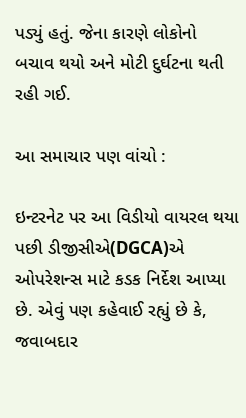પડ્યું હતું. જેના કારણે લોકોનો બચાવ થયો અને મોટી દુર્ઘટના થતી રહી ગઈ.

આ સમાચાર પણ વાંચો :

ઇન્ટરનેટ પર આ વિડીયો વાયરલ થયા પછી ડીજીસીએ(DGCA)એ ઓપરેશન્સ માટે કડક નિર્દેશ આપ્યા છે. એવું પણ કહેવાઈ રહ્યું છે કે, જવાબદાર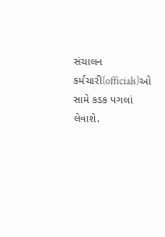સંચાલન કર્મચારી(officials)ઓ સામે કડક પગલાં લેવાશે.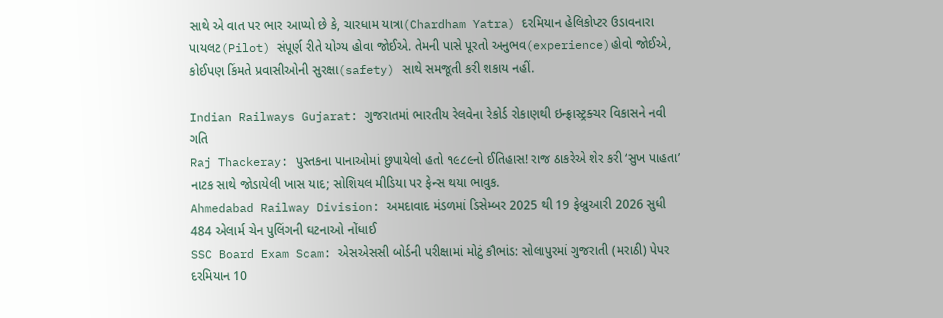સાથે એ વાત પર ભાર આપ્યો છે કે, ચારધામ યાત્રા(Chardham Yatra) દરમિયાન હેલિકોપ્ટર ઉડાવનારા પાયલટ(Pilot) સંપૂર્ણ રીતે યોગ્ય હોવા જોઈએ. તેમની પાસે પૂરતો અનુભવ(experience)હોવો જોઈએ, કોઈપણ કિંમતે પ્રવાસીઓની સુરક્ષા(safety) સાથે સમજૂતી કરી શકાય નહીં.

Indian Railways Gujarat: ગુજરાતમાં ભારતીય રેલવેના રેકોર્ડ રોકાણથી ઇન્ફ્રાસ્ટ્રક્ચર વિકાસને નવી ગતિ
Raj Thackeray: પુસ્તકના પાનાઓમાં છુપાયેલો હતો ૧૯૮૯નો ઈતિહાસ! રાજ ઠાકરેએ શેર કરી ‘સુખ પાહતા’ નાટક સાથે જોડાયેલી ખાસ યાદ; સોશિયલ મીડિયા પર ફેન્સ થયા ભાવુક.
Ahmedabad Railway Division: અમદાવાદ મંડળમાં ડિસેમ્બર 2025 થી 19 ફેબ્રુઆરી 2026 સુધી 484 એલાર્મ ચેન પુલિંગની ઘટનાઓ નોંધાઈ
SSC Board Exam Scam: એસએસસી બોર્ડની પરીક્ષામાં મોટું કૌભાંડ: સોલાપુરમાં ગુજરાતી (મરાઠી) પેપર દરમિયાન 10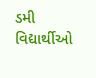ડમી વિદ્યાર્થીઓ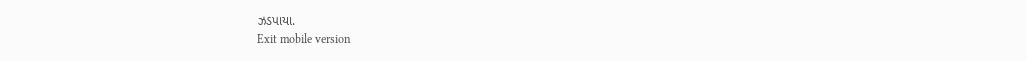ઝડપાયા.
Exit mobile version